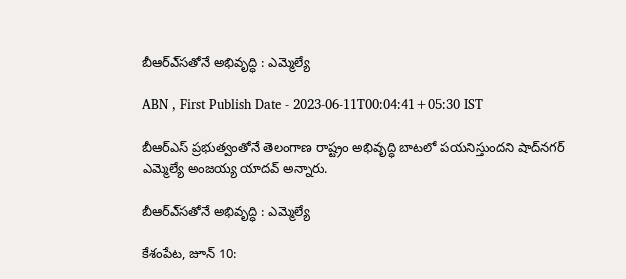బీఆర్‌ఎ్‌సతోనే అభివృద్ధి : ఎమ్మెల్యే

ABN , First Publish Date - 2023-06-11T00:04:41+05:30 IST

బీఆర్‌ఎస్‌ ప్రభుత్వంతోనే తెలంగాణ రాష్ట్రం అభివృద్ధి బాటలో పయనిస్తుందని షాద్‌నగర్‌ ఎమ్మెల్యే అంజయ్య యాదవ్‌ అన్నారు.

బీఆర్‌ఎ్‌సతోనే అభివృద్ధి : ఎమ్మెల్యే

కేశంపేట, జూన్‌ 10: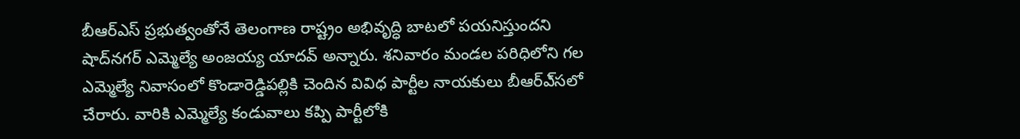బీఆర్‌ఎస్‌ ప్రభుత్వంతోనే తెలంగాణ రాష్ట్రం అభివృద్ధి బాటలో పయనిస్తుందని షాద్‌నగర్‌ ఎమ్మెల్యే అంజయ్య యాదవ్‌ అన్నారు. శనివారం మండల పరిధిలోని గల ఎమ్మెల్యే నివాసంలో కొండారెడ్డిపల్లికి చెందిన వివిధ పార్టీల నాయకులు బీఆర్‌ఎ్‌సలో చేరారు. వారికి ఎమ్మెల్యే కండువాలు కప్పి పార్టీలోకి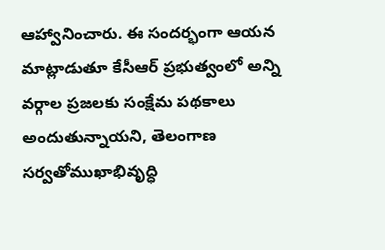ఆహ్వానించారు. ఈ సందర్భంగా ఆయన మాట్లాడుతూ కేసీఆర్‌ ప్రభుత్వంలో అన్ని వర్గాల ప్రజలకు సంక్షేమ పథకాలు అందుతున్నాయని, తెలంగాణ సర్వతోముఖాభివృద్ధి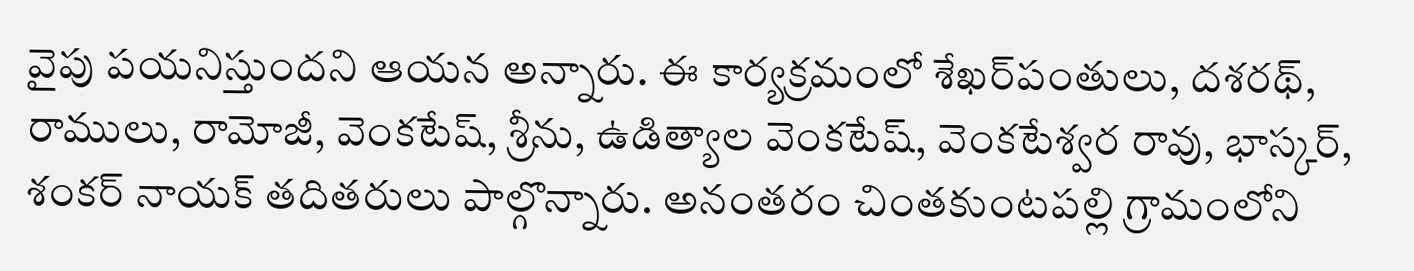వైపు పయనిస్తుందని ఆయన అన్నారు. ఈ కార్యక్రమంలో శేఖర్‌పంతులు, దశరథ్‌, రాములు, రామోజీ, వెంకటేష్‌, శ్రీను, ఉడిత్యాల వెంకటేష్‌, వెంకటేశ్వర రావు, భాస్కర్‌, శంకర్‌ నాయక్‌ తదితరులు పాల్గొన్నారు. అనంతరం చింతకుంటపల్లి గ్రామంలోని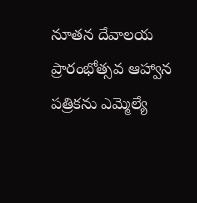నూతన దేవాలయ ప్రారంభోత్సవ ఆహ్వాన పత్రికను ఎమ్మెల్యే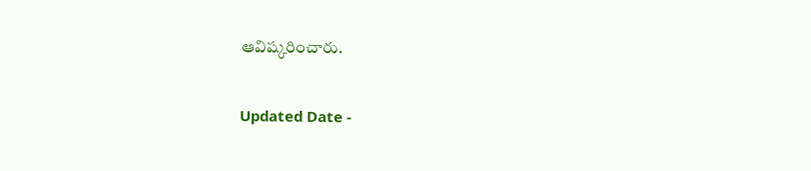ఆవిష్కరించారు.

Updated Date -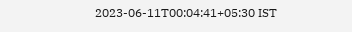2023-06-11T00:04:41+05:30 IST